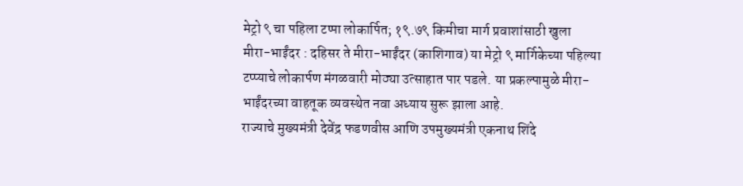मेट्रो ९ चा पहिला टप्पा लोकार्पित; १९.७९ किमीचा मार्ग प्रवाशांसाठी खुला
मीरा-भाईंदर : दहिसर ते मीरा-भाईंदर (काशिगाव) या मेट्रो ९ मार्गिकेच्या पहिल्या टप्प्याचे लोकार्पण मंगळवारी मोठ्या उत्साहात पार पडले. या प्रकल्पामुळे मीरा-भाईंदरच्या वाहतूक व्यवस्थेत नवा अध्याय सुरू झाला आहे.
राज्याचे मुख्यमंत्री देवेंद्र फडणवीस आणि उपमुख्यमंत्री एकनाथ शिंदे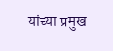यांच्या प्रमुख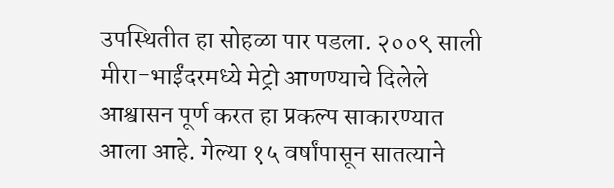उपस्थितीत हा सोहळा पार पडला. २००९ साली मीरा-भाईंदरमध्ये मेट्रो आणण्याचे दिलेले आश्वासन पूर्ण करत हा प्रकल्प साकारण्यात आला आहे. गेल्या १५ वर्षांपासून सातत्याने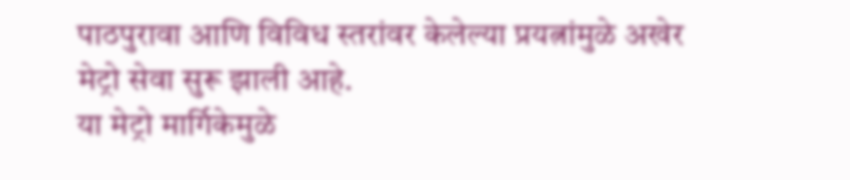पाठपुरावा आणि विविध स्तरांवर केलेल्या प्रयत्नांमुळे अखेर मेट्रो सेवा सुरू झाली आहे.
या मेट्रो मार्गिकेमुळे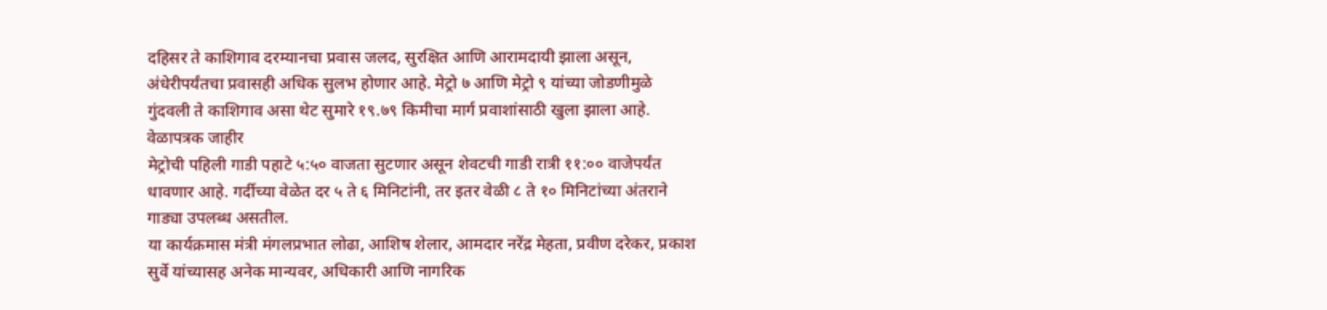दहिसर ते काशिगाव दरम्यानचा प्रवास जलद, सुरक्षित आणि आरामदायी झाला असून, अंधेरीपर्यंतचा प्रवासही अधिक सुलभ होणार आहे. मेट्रो ७ आणि मेट्रो ९ यांच्या जोडणीमुळे गुंदवली ते काशिगाव असा थेट सुमारे १९.७९ किमीचा मार्ग प्रवाशांसाठी खुला झाला आहे.
वेळापत्रक जाहीर
मेट्रोची पहिली गाडी पहाटे ५:५० वाजता सुटणार असून शेवटची गाडी रात्री ११:०० वाजेपर्यंत धावणार आहे. गर्दीच्या वेळेत दर ५ ते ६ मिनिटांनी, तर इतर वेळी ८ ते १० मिनिटांच्या अंतराने गाड्या उपलब्ध असतील.
या कार्यक्रमास मंत्री मंगलप्रभात लोढा, आशिष शेलार, आमदार नरेंद्र मेहता, प्रवीण दरेकर, प्रकाश सुर्वे यांच्यासह अनेक मान्यवर, अधिकारी आणि नागरिक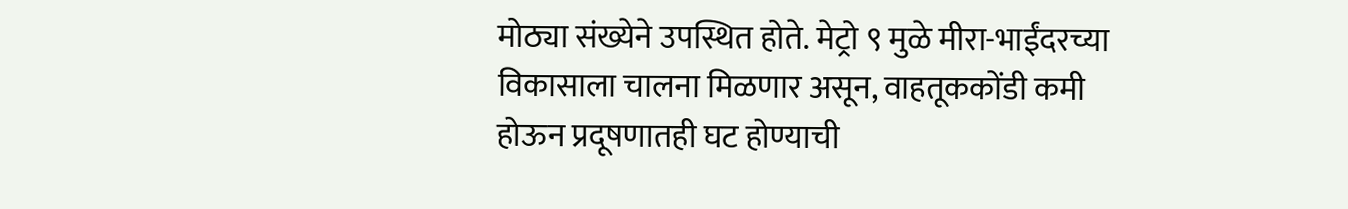मोठ्या संख्येने उपस्थित होते. मेट्रो ९ मुळे मीरा-भाईंदरच्या विकासाला चालना मिळणार असून, वाहतूककोंडी कमी होऊन प्रदूषणातही घट होण्याची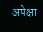अपेक्षा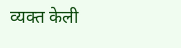व्यक्त केली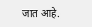जात आहे.